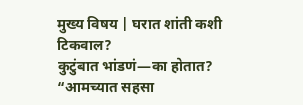मुख्य विषय | घरात शांती कशी टिकवाल?
कुटुंबात भांडणं—का होतात?
“आमच्यात सहसा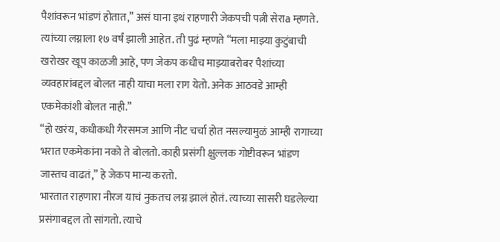पैशांवरून भांडणं होतात,” असं घाना इथं राहणारी जेकपची पत्नी सेराa म्हणते. त्यांच्या लग्नाला १७ वर्षं झाली आहेत. ती पुढं म्हणते “मला माझ्या कुटुंबाची खरोखर खूप काळजी आहे, पण जेकप कधीच माझ्याबरोबर पैशांच्या व्यवहारांबद्दल बोलत नाही याचा मला राग येतो. अनेक आठवडे आम्ही एकमेकांशी बोलत नाही.”
“हो खरंय, कधीकधी गैरसमज आणि नीट चर्चा होत नसल्यामुळं आम्ही रागाच्या भरात एकमेकांना नको ते बोलतो. काही प्रसंगी क्षुल्लक गोष्टीवरून भांडण जास्तच वाढतं,” हे जेकप मान्य करतो.
भारतात राहणारा नीरज याचं नुकतच लग्न झालं होतं. त्याच्या सासरी घडलेल्या प्रसंगाबद्दल तो सांगतो. त्याचे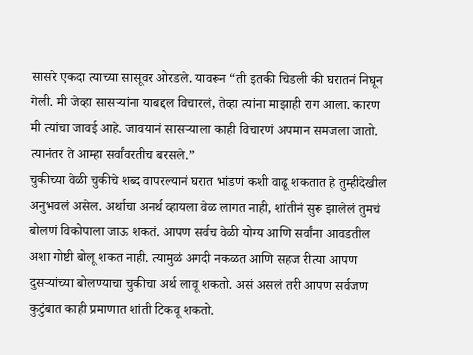सासरे एकदा त्याच्या सासूवर ओरडले. यावरून “ती इतकी चिडली की घरातनं निघून गेली. मी जेव्हा सासऱ्यांना याबद्दल विचारलं, तेव्हा त्यांना माझाही राग आला. कारण मी त्यांचा जावई आहे. जावयानं सासऱ्याला काही विचारणं अपमान समजला जातो. त्यानंतर ते आम्हा सर्वांवरतीच बरसले.”
चुकीच्या वेळी चुकीचे शब्द वापरल्यानं घरात भांडणं कशी वाढू शकतात हे तुम्हीदेखील अनुभवलं असेल. अर्थाचा अनर्थ व्हायला वेळ लागत नाही, शांतीनं सुरू झालेलं तुमचं बोलणं विकोपाला जाऊ शकतं. आपण सर्वच वेळी योग्य आणि सर्वांना आवडतील अशा गोष्टी बोलू शकत नाही. त्यामुळं अगदी नकळत आणि सहज रीत्या आपण दुसऱ्यांच्या बोलण्याचा चुकीचा अर्थ लावू शकतो. असं असलं तरी आपण सर्वजण कुटुंबात काही प्रमाणात शांती टिकवू शकतो.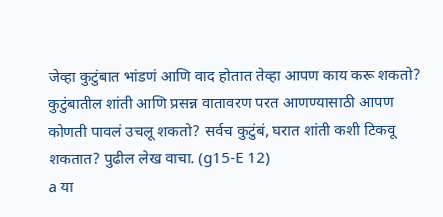जेव्हा कुटुंबात भांडणं आणि वाद होतात तेव्हा आपण काय करू शकतो? कुटुंबातील शांती आणि प्रसन्न वातावरण परत आणण्यासाठी आपण कोणती पावलं उचलू शकतो? सर्वच कुटुंबं, घरात शांती कशी टिकवू शकतात? पुढील लेख वाचा. (g15-E 12)
a या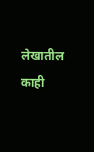लेखातील काही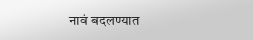नावं बदलण्यात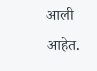आली आहेत.